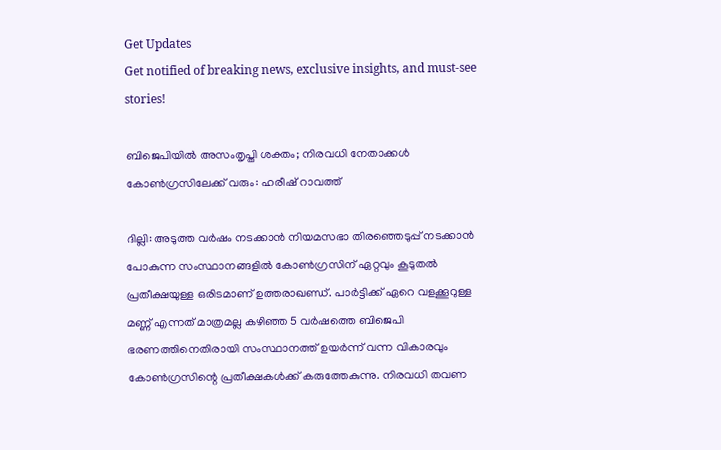Get Updates
Get notified of breaking news, exclusive insights, and must-see stories!

ബിജെപിയില്‍ അസംതൃപ്തി ശക്തം; നിരവധി നേതാക്കള്‍ കോണ്‍ഗ്രസിലേക്ക് വരും: ഹരീഷ് റാവത്ത്

ദില്ലി: അടുത്ത വര്‍ഷം നടക്കാന്‍ നിയമസഭാ തിരഞ്ഞെടുപ്പ് നടക്കാന്‍ പോകുന്ന സംസ്ഥാനങ്ങളില്‍ കോണ്‍ഗ്രസിന് ഏറ്റവും കൂടുതല്‍ പ്രതീക്ഷയുള്ള ഒരിടമാണ് ഉത്തരാഖണ്ഡ്. പാര്‍ട്ടിക്ക് ഏറെ വളക്കൂറുള്ള മണ്ണ് എന്നത് മാത്രമല്ല കഴിഞ്ഞ 5 വര്‍ഷത്തെ ബിജെപി ഭരണത്തിനെതിരായി സംസ്ഥാനത്ത് ഉയര്‍ന്ന് വന്ന വികാരവും കോണ്‍ഗ്രസിന്റെ പ്രതീക്ഷകള്‍ക്ക് കരുത്തേകുന്നു. നിരവധി തവണ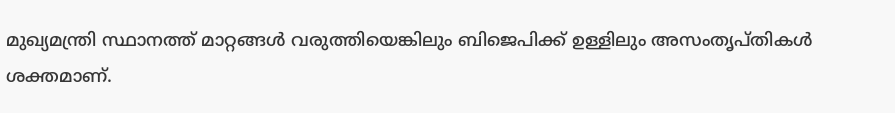മുഖ്യമന്ത്രി സ്ഥാനത്ത് മാറ്റങ്ങള്‍ വരുത്തിയെങ്കിലും ബിജെപിക്ക് ഉള്ളിലും അസംതൃപ്തികള്‍ ശക്തമാണ്.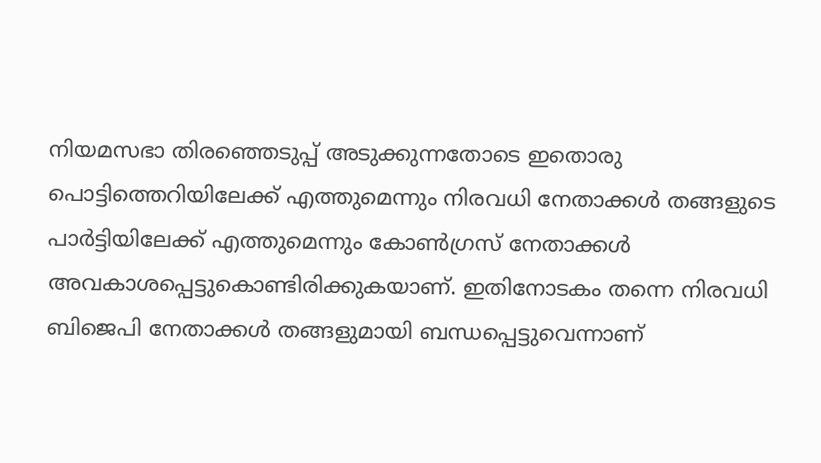നിയമസഭാ തിരഞ്ഞെടുപ്പ് അടുക്കുന്നതോടെ ഇതൊരു പൊട്ടിത്തെറിയിലേക്ക് എത്തുമെന്നും നിരവധി നേതാക്കള്‍ തങ്ങളുടെ പാര്‍ട്ടിയിലേക്ക് എത്തുമെന്നും കോണ്‍ഗ്രസ് നേതാക്കള്‍ അവകാശപ്പെട്ടുകൊണ്ടിരിക്കുകയാണ്. ഇതിനോടകം തന്നെ നിരവധി ബിജെപി നേതാക്കള്‍ തങ്ങളുമായി ബന്ധപ്പെട്ടുവെന്നാണ്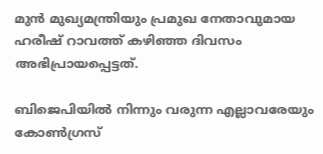മുന്‍ മുഖ്യമന്ത്രിയും പ്രമുഖ നേതാവുമായ ഹരീഷ് റാവത്ത് കഴിഞ്ഞ ദിവസം അഭിപ്രായപ്പെട്ടത്.

ബിജെപിയില്‍ നിന്നും വരുന്ന എല്ലാവരേയും കോണ്‍ഗ്രസ്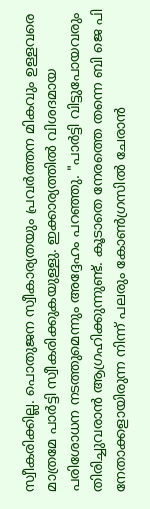സ്വീകരിക്കില്ല. പൊതുജന സ്വീകാര്യതയും പ്രവര്‍ത്തന മികവും ഉള്ളവരെ മാത്രമേ പാര്‍ട്ടി സ്വീകരിക്കുകയുള്ളു. ഇക്കാര്യത്തില്‍ വിശദമായ പരിശോധന നടത്തുമെന്നും അദ്ദേഹം പറഞ്ഞു. "പാർട്ടി വിട്ടുപോയവരും തിരിച്ചുവരാൻ ആഗ്രഹിക്കുന്നുണ്ട്. കൂടാതെ നേരത്തെ തന്നെ ബി ജെ പി നേതാക്കളായിരുന്ന നിന്ന് പലരും കോൺഗ്രസിൽ ചേരാൻ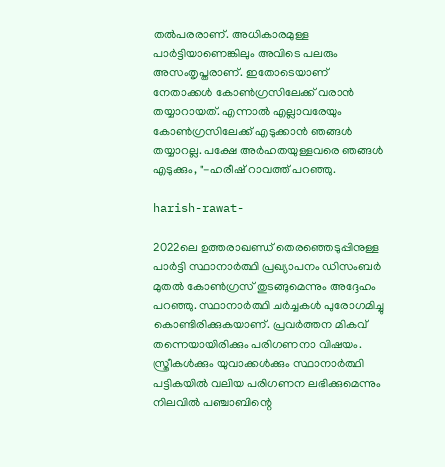തല്‍പരരാണ്. അധികാരമുള്ള പാര്‍ട്ടിയാണെങ്കിലും അവിടെ പലരും അസംതൃപ്തരാണ്. ഇതോടെയാണ് നേതാക്കള്‍ കോണ്‍ഗ്രസിലേക്ക് വരാന്‍ തയ്യാറായത്. എന്നാല്‍ എല്ലാവരേയും കോണ്‍ഗ്രസിലേക്ക് എടുക്കാന്‍ ഞങ്ങള്‍ തയ്യാറല്ല. പക്ഷേ അർഹതയുള്ളവരെ ഞങ്ങൾ എടുക്കും, "-ഹരീഷ് റാവത്ത് പറഞ്ഞു.

harish-rawat-

2022ലെ ഉത്തരാഖണ്ഡ് തെരഞ്ഞെടുപ്പിനുള്ള പാർട്ടി സ്ഥാനാര്‍ത്ഥി പ്രഖ്യാപനം ഡിസംബർ മുതൽ കോണ്‍ഗ്രസ് തുടങ്ങുമെന്നും അദ്ദേഹം പറഞ്ഞു. സ്ഥാനാര്‍ത്ഥി ചര്‍ച്ചകള്‍ പുരോഗമിച്ചു കൊണ്ടിരിക്കുകയാണ്. പ്രവര്‍ത്തന മികവ് തന്നെയായിരിക്കും പരിഗണനാ വിഷയം. സ്ത്രീകള്‍ക്കും യുവാക്കള്‍ക്കും സ്ഥാനാര്‍ത്ഥി പട്ടികയില്‍ വലിയ പരിഗണന ലഭിക്കുമെന്നും നിലവില്‍ പഞ്ചാബിന്റെ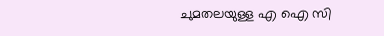ചുമതലയുള്ള എ ഐ സി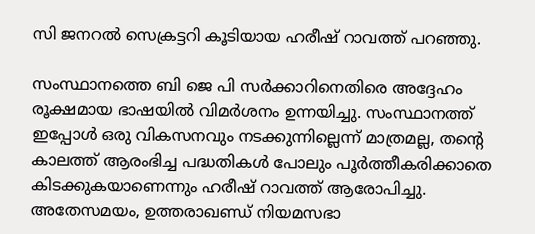സി ജനറല്‍ സെക്രട്ടറി കൂടിയായ ഹരീഷ് റാവത്ത് പറഞ്ഞു.

സംസ്ഥാനത്തെ ബി ജെ പി സര്‍ക്കാറിനെതിരെ അദ്ദേഹം രൂക്ഷമായ ഭാഷയില്‍ വിമര്‍ശനം ഉന്നയിച്ചു. സംസ്ഥാനത്ത് ഇപ്പോള്‍ ഒരു വികസനവും നടക്കുന്നില്ലെന്ന് മാത്രമല്ല, തന്റെ കാലത്ത് ആരംഭിച്ച പദ്ധതികള്‍ പോലും പൂര്‍ത്തീകരിക്കാതെ കിടക്കുകയാണെന്നും ഹരീഷ് റാവത്ത് ആരോപിച്ചു. അതേസമയം, ഉത്തരാഖണ്ഡ് നിയമസഭാ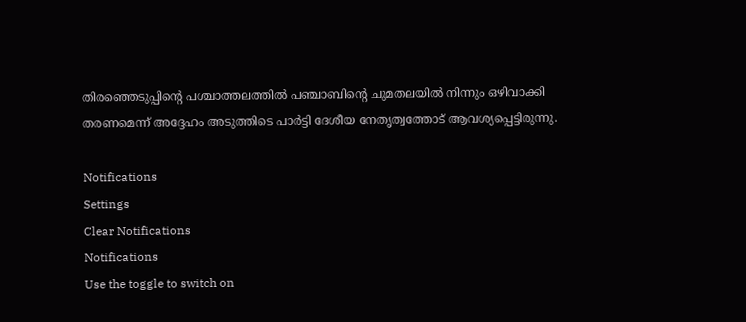തിരഞ്ഞെടുപ്പിന്റെ പശ്ചാത്തലത്തില്‍ പഞ്ചാബിന്റെ ചുമതലയില്‍ നിന്നും ഒഴിവാക്കി തരണമെന്ന് അദ്ദേഹം അടുത്തിടെ പാര്‍ട്ടി ദേശീയ നേതൃത്വത്തോട് ആവശ്യപ്പെട്ടിരുന്നു.

Notifications
Settings
Clear Notifications
Notifications
Use the toggle to switch on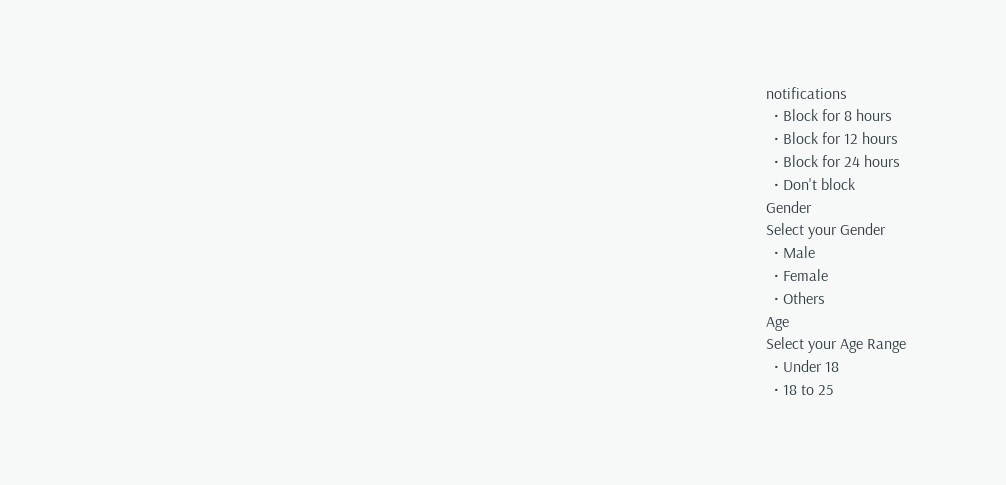notifications
  • Block for 8 hours
  • Block for 12 hours
  • Block for 24 hours
  • Don't block
Gender
Select your Gender
  • Male
  • Female
  • Others
Age
Select your Age Range
  • Under 18
  • 18 to 25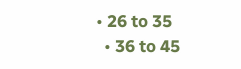• 26 to 35
  • 36 to 45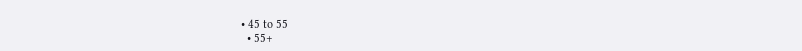• 45 to 55
  • 55+